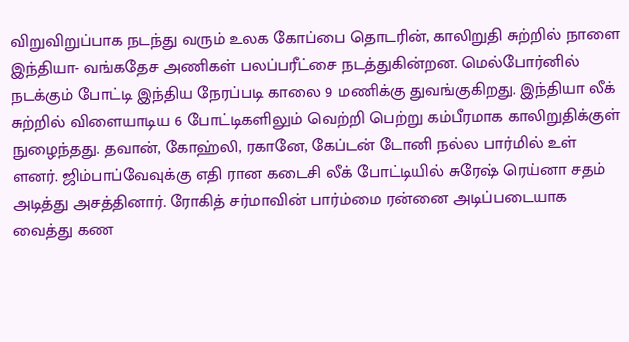விறுவிறுப்பாக நடந்து வரும் உலக கோப்பை தொடரின், காலிறுதி சுற்றில் நாளை இந்தியா- வங்கதேச அணிகள் பலப்பரீட்சை நடத்துகின்றன. மெல்போர்னில் நடக்கும் போட்டி இந்திய நேரப்படி காலை 9 மணிக்கு துவங்குகிறது. இந்தியா லீக் சுற்றில் விளையாடிய 6 போட்டிகளிலும் வெற்றி பெற்று கம்பீரமாக காலிறுதிக்குள் நுழைந்தது. தவான், கோஹ்லி, ரகானே, கேப்டன் டோனி நல்ல பார்மில் உள் ளனர். ஜிம்பாப்வேவுக்கு எதி ரான கடைசி லீக் போட்டியில் சுரேஷ் ரெய்னா சதம் அடித்து அசத்தினார். ரோகித் சர்மாவின் பார்ம்மை ரன்னை அடிப்படையாக வைத்து கண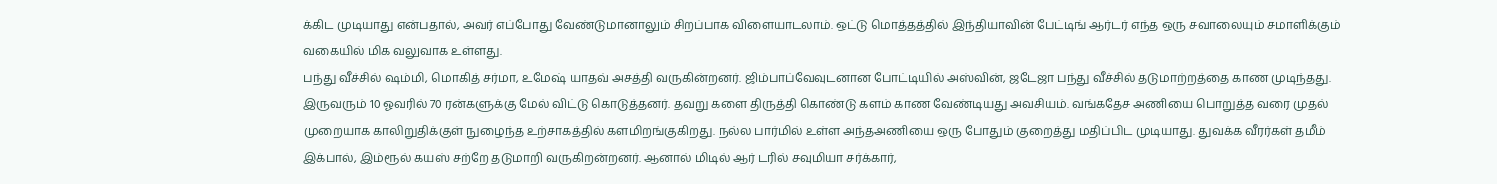க்கிட முடியாது என்பதால், அவர் எப்போது வேண்டுமானாலும் சிறப்பாக விளையாடலாம். ஒட்டு மொத்தத்தில் இந்தியாவின் பேட்டிங் ஆர்டர் எந்த ஒரு சவாலையும் சமாளிக்கும் வகையில் மிக வலுவாக உள்ளது.
பந்து வீச்சில் ஷம்மி, மொகித் சர்மா, உமேஷ் யாதவ் அசத்தி வருகின்றனர். ஜிம்பாப்வேவுடனான போட்டியில் அஸ்வின், ஜடேஜா பந்து வீச்சில் தடுமாற்றத்தை காண முடிந்தது. இருவரும் 10 ஓவரில் 70 ரன்களுக்கு மேல் விட்டு கொடுத்தனர். தவறு களை திருத்தி கொண்டு களம் காண வேண்டியது அவசியம். வங்கதேச அணியை பொறுத்த வரை முதல் முறையாக காலிறுதிக்குள் நுழைந்த உற்சாகத்தில் களமிறங்குகிறது. நல்ல பார்மில் உள்ள அந்தஅணியை ஒரு போதும் குறைத்து மதிப்பிட முடியாது. துவக்க வீரர்கள் தமீம் இக்பால், இம்ரூல் கயஸ் சற்றே தடுமாறி வருகிறன்றனர். ஆனால் மிடில் ஆர் டரில் சவுமியா சர்க்கார்,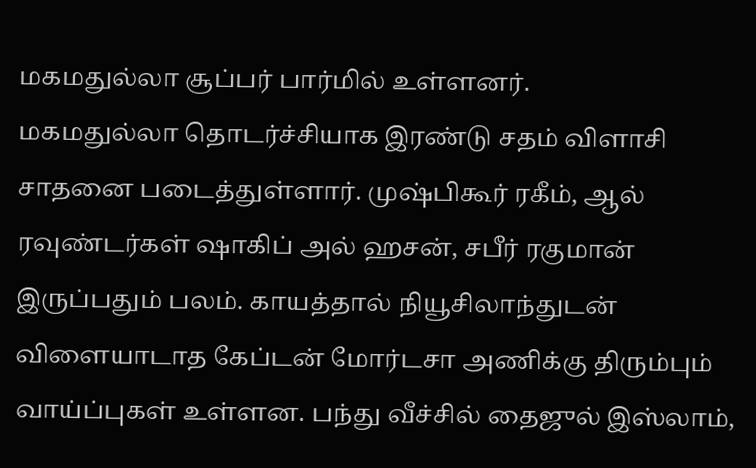மகமதுல்லா சூப்பர் பார்மில் உள்ளனர்.
மகமதுல்லா தொடர்ச்சியாக இரண்டு சதம் விளாசி சாதனை படைத்துள்ளார். முஷ்பிகூர் ரகீம், ஆல் ரவுண்டர்கள் ஷாகிப் அல் ஹசன், சபீர் ரகுமான் இருப்பதும் பலம். காயத்தால் நியூசிலாந்துடன் விளையாடாத கேப்டன் மோர்டசா அணிக்கு திரும்பும் வாய்ப்புகள் உள்ளன. பந்து வீச்சில் தைஜுல் இஸ்லாம்,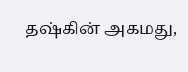தஷ்கின் அகமது,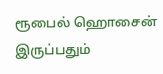ரூபைல் ஹொசைன் இருப்பதும்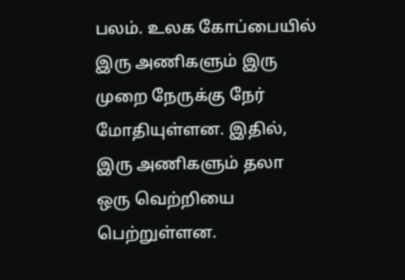பலம். உலக கோப்பையில் இரு அணிகளும் இரு முறை நேருக்கு நேர் மோதியுள்ளன. இதில், இரு அணிகளும் தலா ஒரு வெற்றியை பெற்றுள்ளன.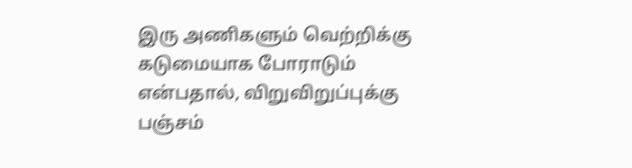இரு அணிகளும் வெற்றிக்கு கடுமையாக போராடும் என்பதால், விறுவிறுப்புக்கு பஞ்சம்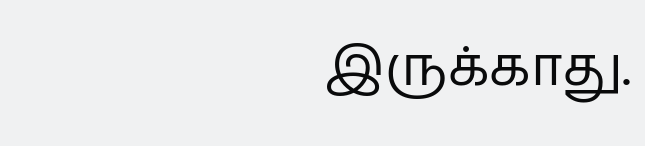இருக்காது.